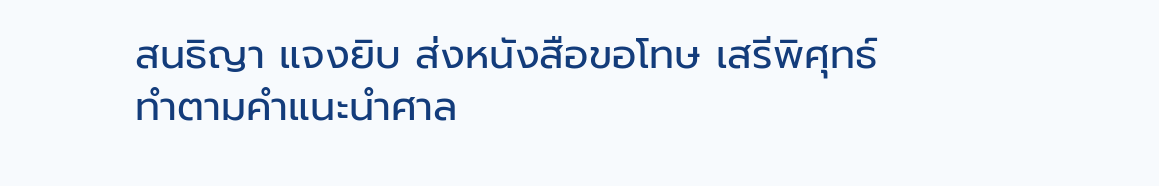สนธิญา แจงยิบ ส่งหนังสือขอโทษ เสรีพิศุทธ์ ทำตามคำแนะนำศาล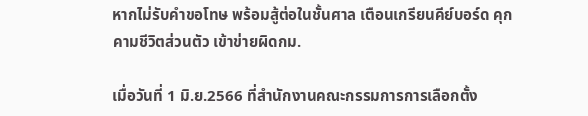หากไม่รับคำขอโทษ พร้อมสู้ต่อในชั้นศาล เตือนเกรียนคีย์บอร์ด คุกคามชีวิตส่วนตัว เข้าข่ายผิดกม.

เมื่อวันที่ 1 มิ.ย.2566 ที่สำนักงานคณะกรรมการการเลือกตั้ง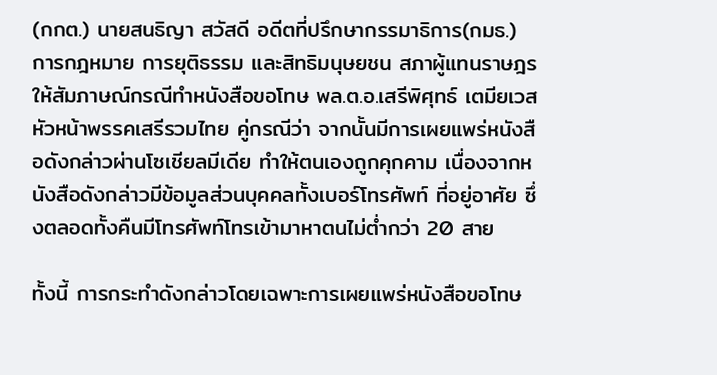(กกต.) นายสนธิญา สวัสดี อดีตที่ปรึกษากรรมาธิการ(กมธ.) การกฎหมาย การยุติธรรม และสิทธิมนุษยชน สภาผู้แทนราษฎร ให้สัมภาษณ์กรณีทำหนังสือขอโทษ พล.ต.อ.เสรีพิศุทธ์ เตมียเวส หัวหน้าพรรคเสรีรวมไทย คู่กรณีว่า จากนั้นมีการเผยแพร่หนังสือดังกล่าวผ่านโซเชียลมีเดีย ทำให้ตนเองถูกคุกคาม เนื่องจากหนังสือดังกล่าวมีข้อมูลส่วนบุคคลทั้งเบอร์โทรศัพท์ ที่อยู่อาศัย ซึ่งตลอดทั้งคืนมีโทรศัพท์โทรเข้ามาหาตนไม่ต่ำกว่า 20 สาย

ทั้งนี้ การกระทำดังกล่าวโดยเฉพาะการเผยแพร่หนังสือขอโทษ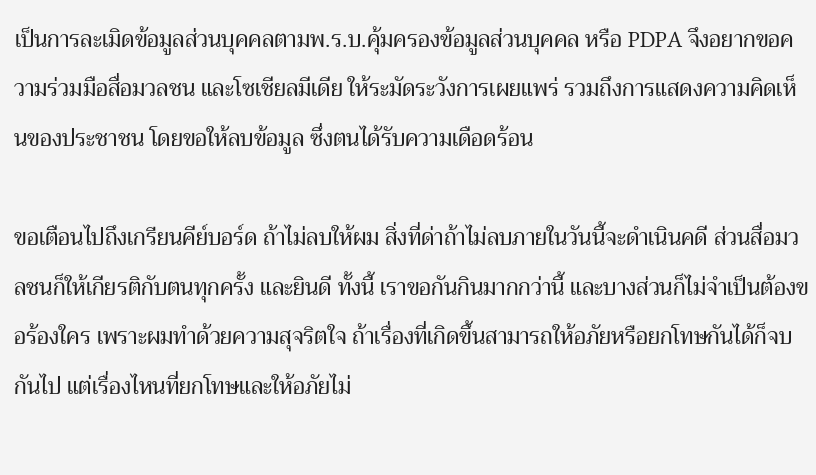เป็นการละเมิดข้อมูลส่วนบุคคลตามพ.ร.บ.คุ้มครองข้อมูลส่วนบุคคล หรือ PDPA จึงอยากขอความร่วมมือสื่อมวลชน และโซเชียลมีเดีย ให้ระมัดระวังการเผยแพร่ รวมถึงการแสดงความคิดเห็นของประชาชน โดยขอให้ลบข้อมูล ซึ่งตนได้รับความเดือดร้อน

ขอเตือนไปถึงเกรียนคีย์บอร์ด ถ้าไม่ลบให้ผม สิ่งที่ด่าถ้าไม่ลบภายในวันนี้จะดำเนินคดี ส่วนสื่อมวลชนก็ให้เกียรติกับตนทุกครั้ง และยินดี ทั้งนี้ เราขอกันกินมากกว่านี้ และบางส่วนก็ไม่จำเป็นต้องขอร้องใคร เพราะผมทำด้วยความสุจริตใจ ถ้าเรื่องที่เกิดขึ้นสามารถให้อภัยหรือยกโทษกันได้ก็จบกันไป แต่เรื่องไหนที่ยกโทษและให้อภัยไม่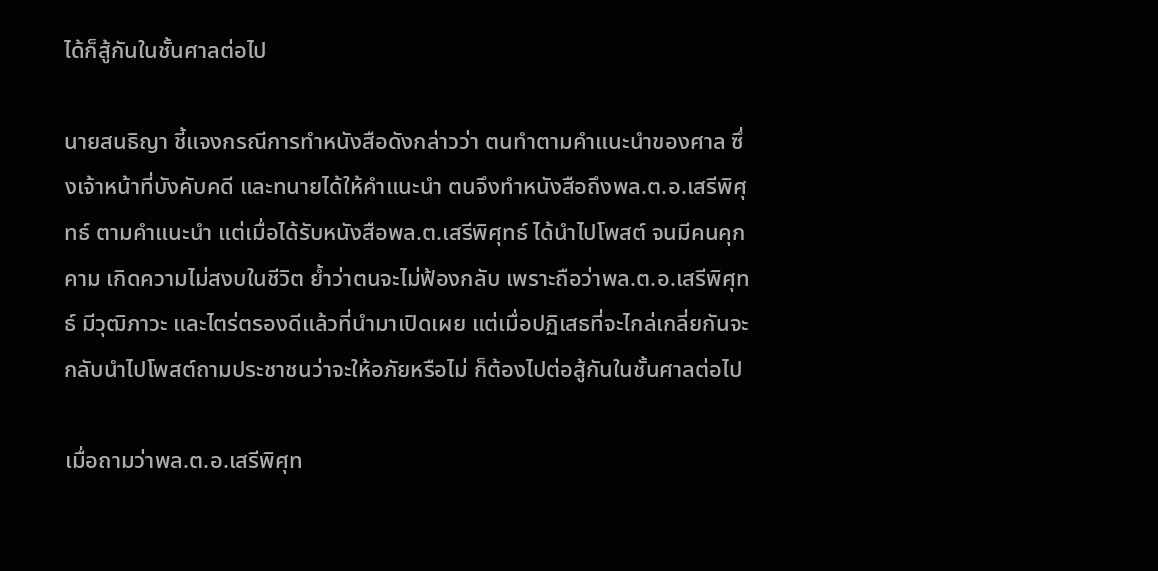ได้ก็สู้กันในชั้นศาลต่อไป

นายสนธิญา ชี้แจงกรณีการทำหนังสือดังกล่าวว่า ตนทำตามคำแนะนำของศาล ซึ่งเจ้าหน้าที่บังคับคดี และทนายได้ให้คำแนะนำ ตนจึงทำหนังสือถึงพล.ต.อ.เสรีพิศุทธ์ ตามคำแนะนำ แต่เมื่อได้รับหนังสือพล.ต.เสรีพิศุทธ์ ได้นำไปโพสต์ จนมีคนคุกคาม เกิดความไม่สงบในชีวิต ย้ำว่าตนจะไม่ฟ้องกลับ เพราะถือว่าพล.ต.อ.เสรีพิศุทธ์ มีวุฒิภาวะ และไตร่ตรองดีแล้วที่นำมาเปิดเผย แต่เมื่อปฏิเสธที่จะไกล่เกลี่ยกันจะกลับนำไปโพสต์ถามประชาชนว่าจะให้อภัยหรือไม่ ก็ต้องไปต่อสู้กันในชั้นศาลต่อไป

เมื่อถามว่าพล.ต.อ.เสรีพิศุท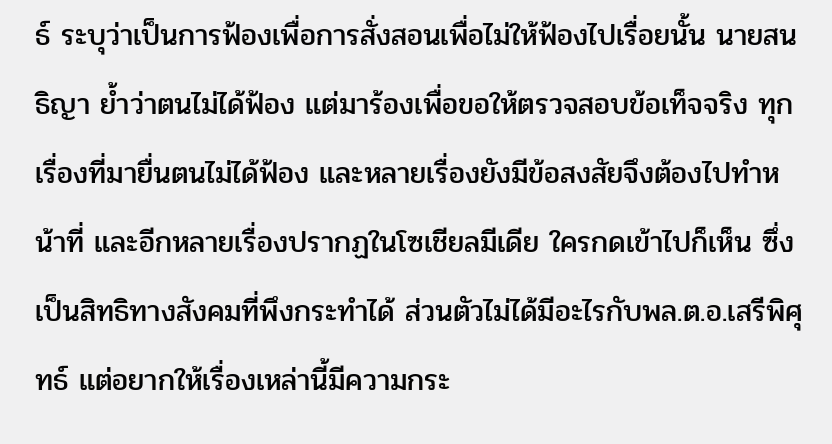ธ์ ระบุว่าเป็นการฟ้องเพื่อการสั่งสอนเพื่อไม่ให้ฟ้องไปเรื่อยนั้น นายสนธิญา ย้ำว่าตนไม่ได้ฟ้อง แต่มาร้องเพื่อขอให้ตรวจสอบข้อเท็จจริง ทุกเรื่องที่มายื่นตนไม่ได้ฟ้อง และหลายเรื่องยังมีข้อสงสัยจึงต้องไปทำหน้าที่ และอีกหลายเรื่องปรากฏในโซเชียลมีเดีย ใครกดเข้าไปก็เห็น ซึ่งเป็นสิทธิทางสังคมที่พึงกระทำได้ ส่วนตัวไม่ได้มีอะไรกับพล.ต.อ.เสรีพิศุทธ์ แต่อยากให้เรื่องเหล่านี้มีความกระ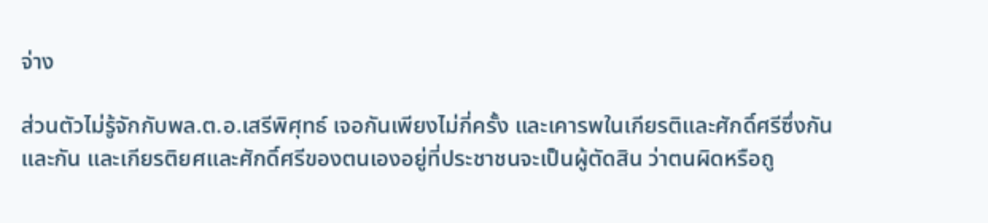จ่าง

ส่วนตัวไม่รู้จักกับพล.ต.อ.เสรีพิศุทธ์ เจอกันเพียงไม่กี่ครั้ง และเคารพในเกียรติและศักดิ์ศรีซึ่งกันและกัน และเกียรติยศและศักดิ์ศรีของตนเองอยู่ที่ประชาชนจะเป็นผู้ตัดสิน ว่าตนผิดหรือถู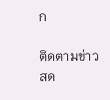ก

ติดตามข่าวสด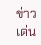ข่าวเด่น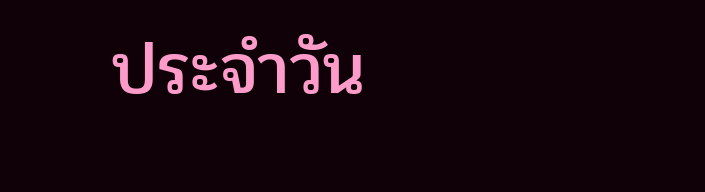ประจำวัน